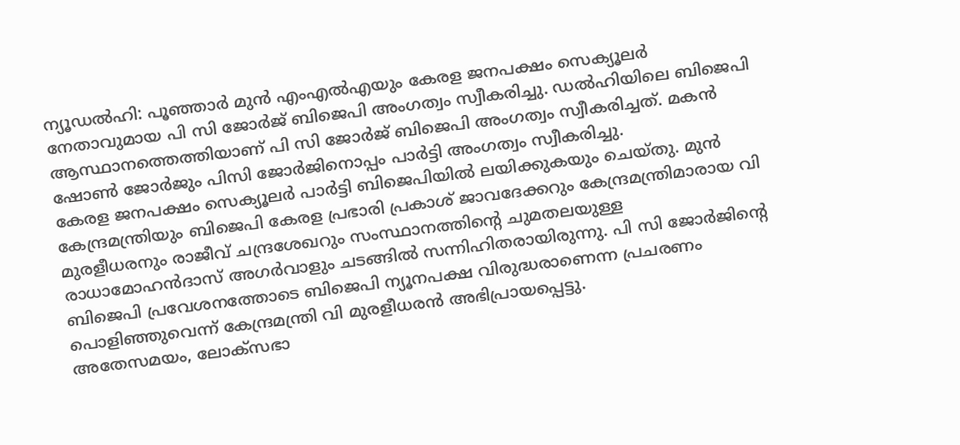ന്യൂഡൽഹി: പൂഞ്ഞാർ മുൻ എംഎൽഎയും കേരള ജനപക്ഷം സെക്യൂലർ നേതാവുമായ പി സി ജോർജ് ബിജെപി അംഗത്വം സ്വീകരിച്ചു. ഡൽഹിയിലെ ബിജെപി ആസ്ഥാനത്തെത്തിയാണ് പി സി ജോർജ് ബിജെപി അംഗത്വം സ്വീകരിച്ചത്. മകൻ ഷോൺ ജോർജും പിസി ജോർജിനൊപ്പം പാർട്ടി അംഗത്വം സ്വീകരിച്ചു.
കേരള ജനപക്ഷം സെക്യൂലർ പാർട്ടി ബിജെപിയിൽ ലയിക്കുകയും ചെയ്തു. മുൻ കേന്ദ്രമന്ത്രിയും ബിജെപി കേരള പ്രഭാരി പ്രകാശ് ജാവദേക്കറും കേന്ദ്രമന്ത്രിമാരായ വി മുരളീധരനും രാജീവ് ചന്ദ്രശേഖറും സംസ്ഥാനത്തിന്റെ ചുമതലയുള്ള രാധാമോഹൻദാസ് അഗർവാളും ചടങ്ങിൽ സന്നിഹിതരായിരുന്നു. പി സി ജോർജിന്റെ ബിജെപി പ്രവേശനത്തോടെ ബിജെപി ന്യൂനപക്ഷ വിരുദ്ധരാണെന്ന പ്രചരണം പൊളിഞ്ഞുവെന്ന് കേന്ദ്രമന്ത്രി വി മുരളീധരൻ അഭിപ്രായപ്പെട്ടു.
അതേസമയം, ലോക്സഭാ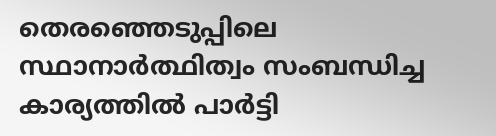തെരഞ്ഞെടുപ്പിലെ സ്ഥാനാർത്ഥിത്വം സംബന്ധിച്ച കാര്യത്തിൽ പാർട്ടി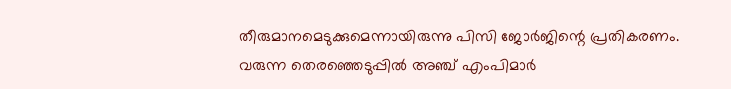തീരുമാനമെടുക്കുമെന്നായിരുന്നു പിസി ജോർജിന്റെ പ്രതികരണം. വരുന്ന തെരഞ്ഞെടുപ്പിൽ അഞ്ച് എംപിമാർ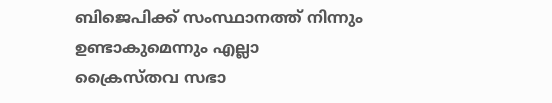ബിജെപിക്ക് സംസ്ഥാനത്ത് നിന്നും ഉണ്ടാകുമെന്നും എല്ലാ ക്രൈസ്തവ സഭാ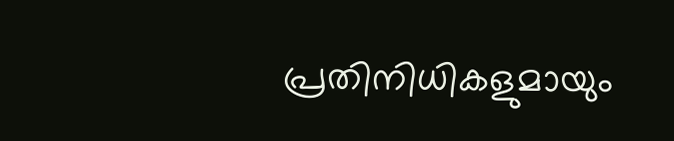പ്രതിനിധികളുമായും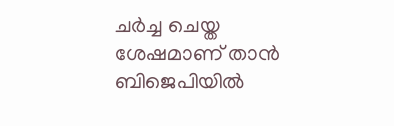ചർച്ച ചെയ്ത ശേഷമാണ് താൻ ബിജെപിയിൽ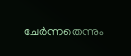ചേർന്നതെന്നും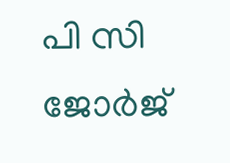പി സി ജോർജ്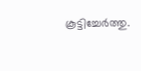കൂട്ടിച്ചേർത്തു.